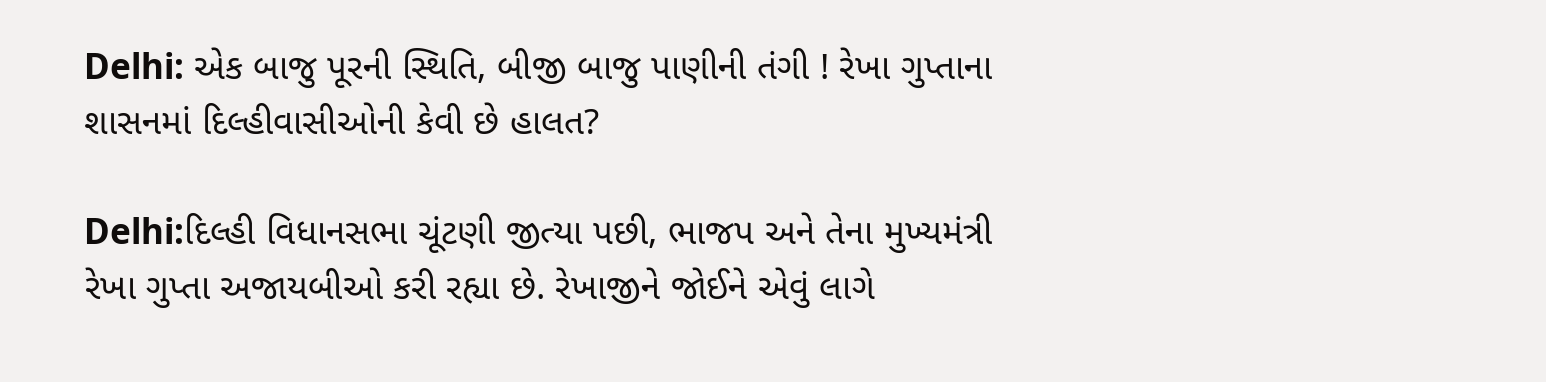Delhi: એક બાજુ પૂરની સ્થિતિ, બીજી બાજુ પાણીની તંગી ! રેખા ગુપ્તાના શાસનમાં દિલ્હીવાસીઓની કેવી છે હાલત?

Delhi:દિલ્હી વિધાનસભા ચૂંટણી જીત્યા પછી, ભાજપ અને તેના મુખ્યમંત્રી રેખા ગુપ્તા અજાયબીઓ કરી રહ્યા છે. રેખાજીને જોઈને એવું લાગે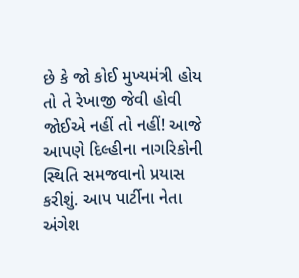છે કે જો કોઈ મુખ્યમંત્રી હોય તો તે રેખાજી જેવી હોવી જોઈએ નહીં તો નહીં! આજે આપણે દિલ્હીના નાગરિકોની સ્થિતિ સમજવાનો પ્રયાસ કરીશું. આપ પાર્ટીના નેતા અંગેશ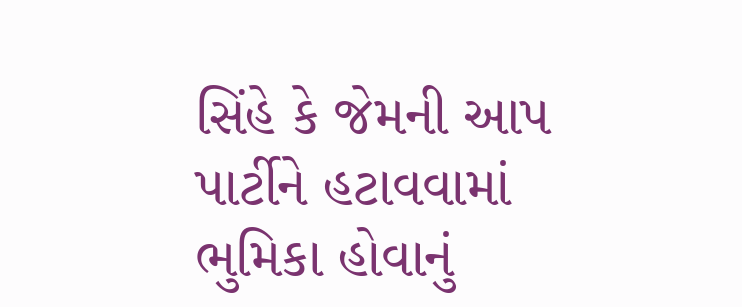સિંહે કે જેમની આપ પાર્ટીને હટાવવામાં ભુમિકા હોવાનું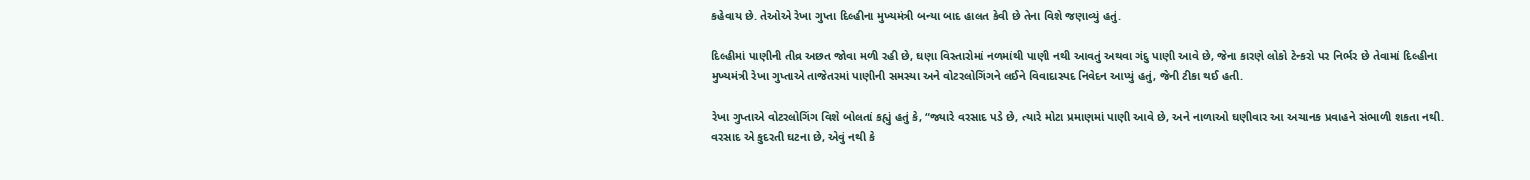કહેવાય છે. તેઓએ રેખા ગુપ્તા દિલ્હીના મુખ્યમંત્રી બન્યા બાદ હાલત કેવી છે તેના વિશે જણાવ્યું હતું.

દિલ્હીમાં પાણીની તીવ્ર અછત જોવા મળી રહી છે, ઘણા વિસ્તારોમાં નળમાંથી પાણી નથી આવતું અથવા ગંદુ પાણી આવે છે, જેના કારણે લોકો ટેન્કરો પર નિર્ભર છે તેવામાં દિલ્હીના મુખ્યમંત્રી રેખા ગુપ્તાએ તાજેતરમાં પાણીની સમસ્યા અને વોટરલોગિંગને લઈને વિવાદાસ્પદ નિવેદન આપ્યું હતું, જેની ટીકા થઈ હતી.

રેખા ગુપ્તાએ વોટરલોગિંગ વિશે બોલતાં કહ્યું હતું કે, “જ્યારે વરસાદ પડે છે, ત્યારે મોટા પ્રમાણમાં પાણી આવે છે, અને નાળાઓ ઘણીવાર આ અચાનક પ્રવાહને સંભાળી શકતા નથી. વરસાદ એ કુદરતી ઘટના છે, એવું નથી કે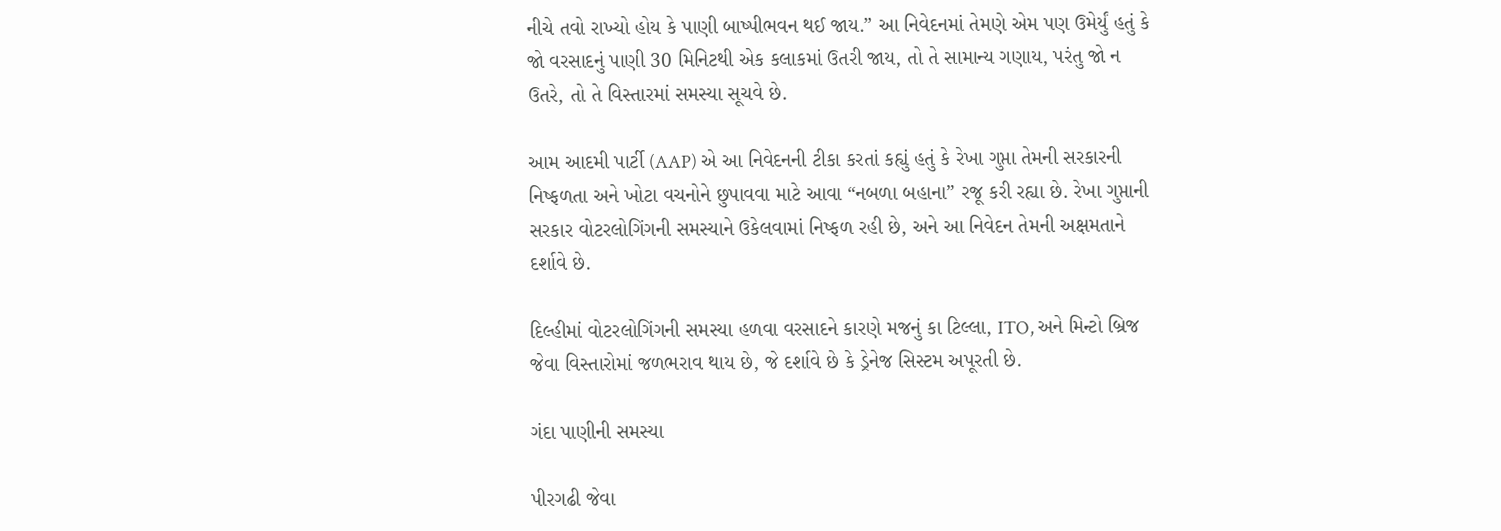નીચે તવો રાખ્યો હોય કે પાણી બાષ્પીભવન થઈ જાય.” આ નિવેદનમાં તેમણે એમ પણ ઉમેર્યું હતું કે જો વરસાદનું પાણી 30 મિનિટથી એક કલાકમાં ઉતરી જાય, તો તે સામાન્ય ગણાય, પરંતુ જો ન ઉતરે, તો તે વિસ્તારમાં સમસ્યા સૂચવે છે.

આમ આદમી પાર્ટી (AAP) એ આ નિવેદનની ટીકા કરતાં કહ્યું હતું કે રેખા ગુપ્તા તેમની સરકારની નિષ્ફળતા અને ખોટા વચનોને છુપાવવા માટે આવા “નબળા બહાના” રજૂ કરી રહ્યા છે. રેખા ગુપ્તાની સરકાર વોટરલોગિંગની સમસ્યાને ઉકેલવામાં નિષ્ફળ રહી છે, અને આ નિવેદન તેમની અક્ષમતાને દર્શાવે છે.

દિલ્હીમાં વોટરલોગિંગની સમસ્યા હળવા વરસાદને કારણે મજનું કા ટિલ્લા, ITO, અને મિન્ટો બ્રિજ જેવા વિસ્તારોમાં જળભરાવ થાય છે, જે દર્શાવે છે કે ડ્રેનેજ સિસ્ટમ અપૂરતી છે.

ગંદા પાણીની સમસ્યા

પીરગઢી જેવા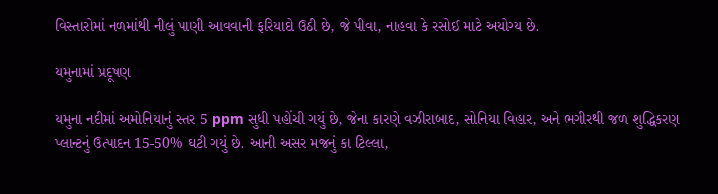વિસ્તારોમાં નળમાંથી નીલું પાણી આવવાની ફરિયાદો ઉઠી છે, જે પીવા, નાહવા કે રસોઈ માટે અયોગ્ય છે.

યમુનામાં પ્રદૂષણ

યમુના નદીમાં અમોનિયાનું સ્તર 5 ppm સુધી પહોંચી ગયું છે, જેના કારણે વઝીરાબાદ, સોનિયા વિહાર, અને ભગીરથી જળ શુદ્ધિકરણ પ્લાન્ટનું ઉત્પાદન 15-50% ઘટી ગયું છે. આની અસર મજનું કા ટિલ્લા,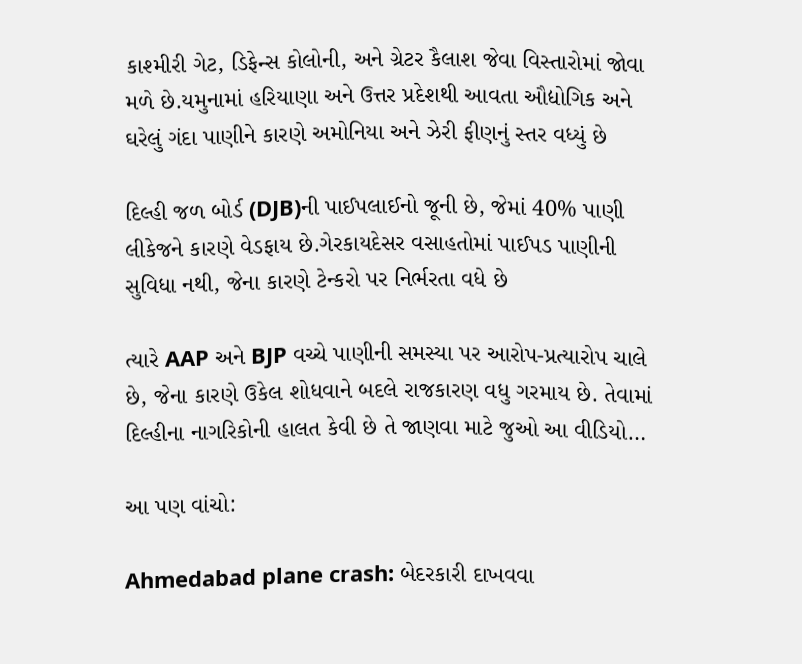કાશ્મીરી ગેટ, ડિફેન્સ કોલોની, અને ગ્રેટર કૈલાશ જેવા વિસ્તારોમાં જોવા મળે છે.યમુનામાં હરિયાણા અને ઉત્તર પ્રદેશથી આવતા ઔદ્યોગિક અને ઘરેલું ગંદા પાણીને કારણે અમોનિયા અને ઝેરી ફીણનું સ્તર વધ્યું છે

દિલ્હી જળ બોર્ડ (DJB)ની પાઈપલાઈનો જૂની છે, જેમાં 40% પાણી લીકેજને કારણે વેડફાય છે.ગેરકાયદેસર વસાહતોમાં પાઈપડ પાણીની સુવિધા નથી, જેના કારણે ટેન્કરો પર નિર્ભરતા વધે છે

ત્યારે AAP અને BJP વચ્ચે પાણીની સમસ્યા પર આરોપ-પ્રત્યારોપ ચાલે છે, જેના કારણે ઉકેલ શોધવાને બદલે રાજકારણ વધુ ગરમાય છે. તેવામાં દિલ્હીના નાગરિકોની હાલત કેવી છે તે જાણવા માટે જુઓ આ વીડિયો…

આ પણ વાંચો:

Ahmedabad plane crash: બેદરકારી દાખવવા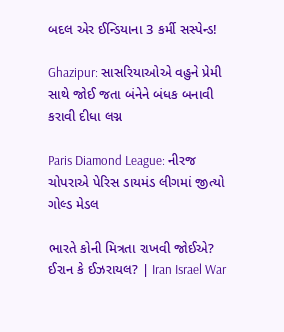બદલ એર ઈન્ડિયાના 3 કર્મી સસ્પેન્ડ!

Ghazipur: સાસરિયાઓએ વહુને પ્રેમી સાથે જોઈ જતા બંનેને બંધક બનાવી કરાવી દીધા લગ્ન

Paris Diamond League: નીરજ ચોપરાએ પેરિસ ડાયમંડ લીગમાં જીત્યો ગોલ્ડ મેડલ

ભારતે કોની મિત્રતા રાખવી જોઈએ? ઈરાન કે ઈઝરાયલ? | Iran Israel War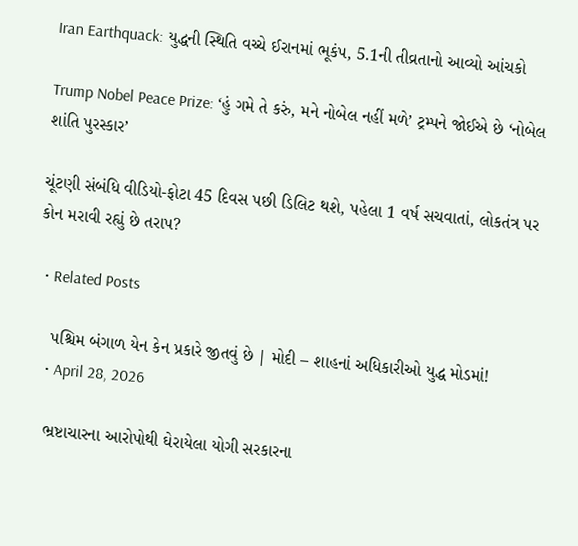Iran Earthquack: યુદ્ધની સ્થિતિ વચ્ચે ઈરાનમાં ભૂકંપ, 5.1ની તીવ્રતાનો આવ્યો આંચકો

Trump Nobel Peace Prize: ‘હું ગમે તે કરું, મને નોબેલ નહીં મળે’ ટ્રમ્પને જોઈએ છે ‘નોબેલ શાંતિ પુરસ્કાર’

ચૂંટણી સંબંધિ વીડિયો-ફોટા 45 દિવસ પછી ડિલિટ થશે, પહેલા 1 વર્ષ સચવાતાં, લોકતંત્ર પર કોન મરાવી રહ્યું છે તરાપ?

  • Related Posts

    પશ્ચિમ બંગાળ યેન કેન પ્રકારે જીતવું છે | મોદી – શાહનાં અધિકારીઓ યુદ્ધ મોડમાં!
    • April 28, 2026

    ભ્રષ્ટાચારના આરોપોથી ઘેરાયેલા યોગી સરકારના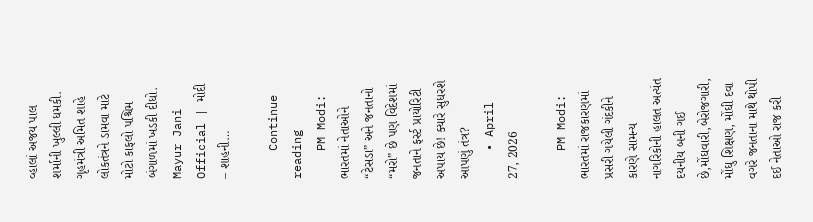વ્હાલાં અજય પાલ શર્માની ખુલ્લી ધમકી. ગૃહમંત્રી અમિત શાહે લોકતંત્રને ડામવા માટે મોટો કાફલો પશ્ચિમ બંગાળમાં ખડકી દીધો. Mayur Jani Official | મોદી – શાહની…

    Continue reading
    PM Modi: ભારતમાં નેતાઓને “ટેસડા” અને જનતાનો “મરો” છે પણ વિદેશમાં જનતાને ફર્સ્ટ પ્રાયોરિટી અપાય છે! ક્યારે સુધરશે આપણું તંત્ર?
    • April 27, 2026

    PM Modi: ભારતમાં રાજકારણમાં પ્રસરી ગયેલી ગંદકીને કારણે સામન્ય નાગરિકોની હાલત અત્યંત દયનીય બની ગઈ છે,મોંઘવારી,બેરોજગારી, મોંઘુ શિક્ષણ, મોંઘી દવા વગરે જનતાના માથે થોપી દઈ નેતાઓ રાજ કરી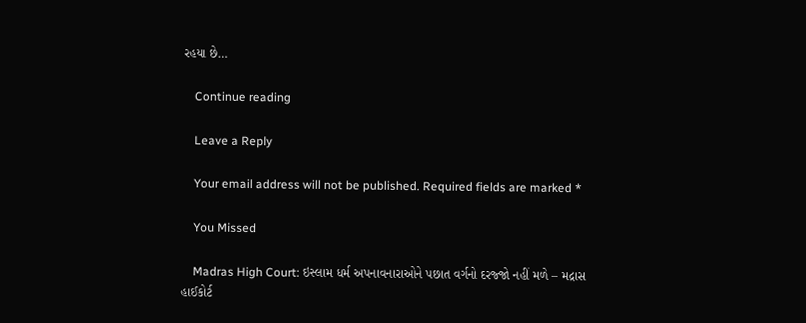રહયા છે…

    Continue reading

    Leave a Reply

    Your email address will not be published. Required fields are marked *

    You Missed

    Madras High Court: ઇસ્લામ ધર્મ અપનાવનારાઓને પછાત વર્ગનો દરજ્જો નહીં મળે – મદ્રાસ હાઈકોર્ટ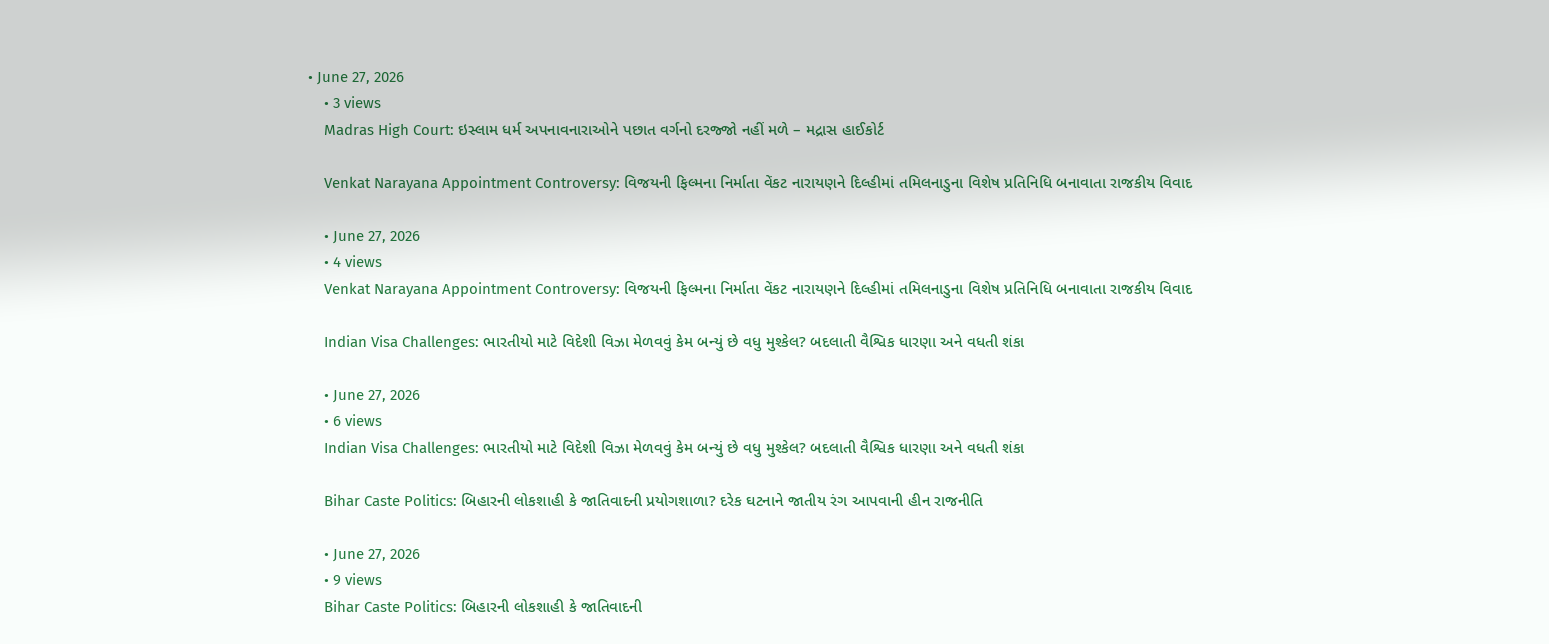• June 27, 2026
    • 3 views
    Madras High Court: ઇસ્લામ ધર્મ અપનાવનારાઓને પછાત વર્ગનો દરજ્જો નહીં મળે – મદ્રાસ હાઈકોર્ટ

    Venkat Narayana Appointment Controversy: વિજયની ફિલ્મના નિર્માતા વેંકટ નારાયણને દિલ્હીમાં તમિલનાડુના વિશેષ પ્રતિનિધિ બનાવાતા રાજકીય વિવાદ

    • June 27, 2026
    • 4 views
    Venkat Narayana Appointment Controversy: વિજયની ફિલ્મના નિર્માતા વેંકટ નારાયણને દિલ્હીમાં તમિલનાડુના વિશેષ પ્રતિનિધિ બનાવાતા રાજકીય વિવાદ

    Indian Visa Challenges: ભારતીયો માટે વિદેશી વિઝા મેળવવું કેમ બન્યું છે વધુ મુશ્કેલ? બદલાતી વૈશ્વિક ધારણા અને વધતી શંકા

    • June 27, 2026
    • 6 views
    Indian Visa Challenges: ભારતીયો માટે વિદેશી વિઝા મેળવવું કેમ બન્યું છે વધુ મુશ્કેલ? બદલાતી વૈશ્વિક ધારણા અને વધતી શંકા

    Bihar Caste Politics: બિહારની લોકશાહી કે જાતિવાદની પ્રયોગશાળા? દરેક ઘટનાને જાતીય રંગ આપવાની હીન રાજનીતિ

    • June 27, 2026
    • 9 views
    Bihar Caste Politics: બિહારની લોકશાહી કે જાતિવાદની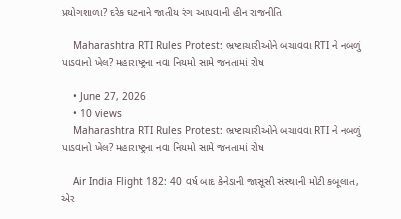પ્રયોગશાળા? દરેક ઘટનાને જાતીય રંગ આપવાની હીન રાજનીતિ

    Maharashtra RTI Rules Protest: ભ્રષ્ટાચારીઓને બચાવવા RTI ને નબળું પાડવાનો ખેલ? મહારાષ્ટ્રના નવા નિયમો સામે જનતામાં રોષ

    • June 27, 2026
    • 10 views
    Maharashtra RTI Rules Protest: ભ્રષ્ટાચારીઓને બચાવવા RTI ને નબળું પાડવાનો ખેલ? મહારાષ્ટ્રના નવા નિયમો સામે જનતામાં રોષ

    Air India Flight 182: 40 વર્ષ બાદ કેનેડાની જાસૂસી સંસ્થાની મોટી કબૂલાત, એર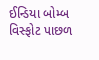ઈન્ડિયા બોમ્બ વિસ્ફોટ પાછળ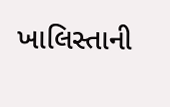ખાલિસ્તાની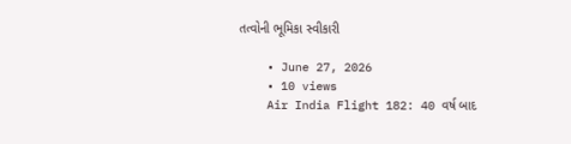તત્વોની ભૂમિકા સ્વીકારી

    • June 27, 2026
    • 10 views
    Air India Flight 182: 40 વર્ષ બાદ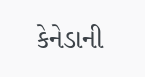કેનેડાની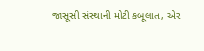જાસૂસી સંસ્થાની મોટી કબૂલાત, એર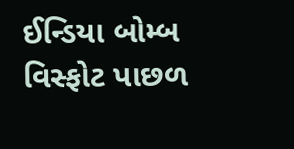ઈન્ડિયા બોમ્બ વિસ્ફોટ પાછળ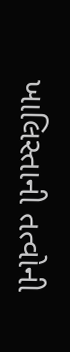ખાલિસ્તાની તત્વોની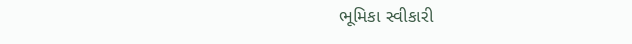ભૂમિકા સ્વીકારી